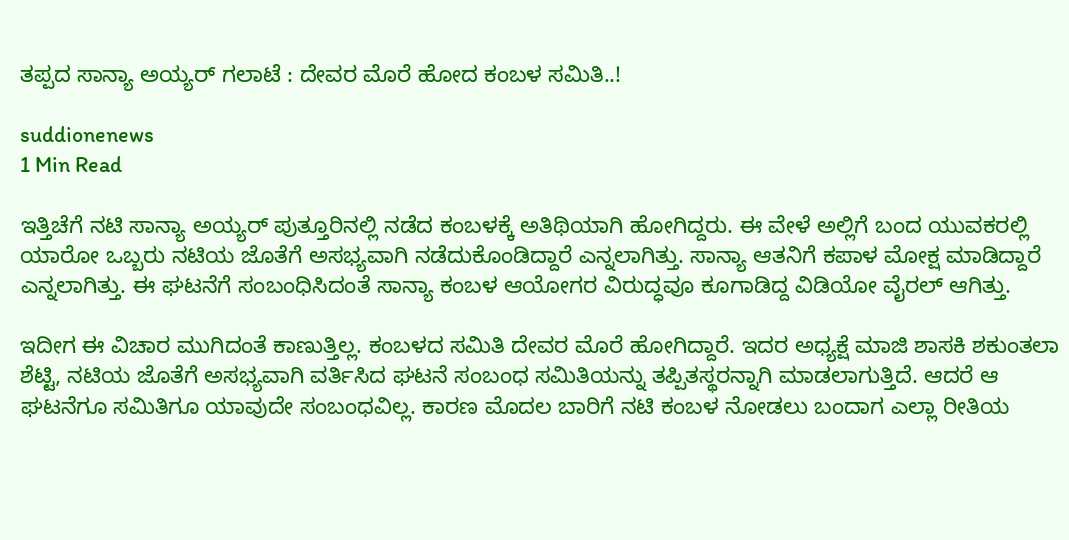ತಪ್ಪದ ಸಾನ್ಯಾ ಅಯ್ಯರ್ ಗಲಾಟೆ : ದೇವರ ಮೊರೆ ಹೋದ ಕಂಬಳ ಸಮಿತಿ..!

suddionenews
1 Min Read

ಇತ್ತಿಚೆಗೆ ನಟಿ ಸಾನ್ಯಾ ಅಯ್ಯರ್ ಪುತ್ತೂರಿನಲ್ಲಿ ನಡೆದ ಕಂಬಳಕ್ಕೆ ಅತಿಥಿಯಾಗಿ ಹೋಗಿದ್ದರು. ಈ ವೇಳೆ ಅಲ್ಲಿಗೆ ಬಂದ ಯುವಕರಲ್ಲಿ ಯಾರೋ ಒಬ್ಬರು ನಟಿಯ ಜೊತೆಗೆ ಅಸಭ್ಯವಾಗಿ ನಡೆದುಕೊಂಡಿದ್ದಾರೆ ಎನ್ನಲಾಗಿತ್ತು. ಸಾನ್ಯಾ ಆತನಿಗೆ ಕಪಾಳ ಮೋಕ್ಷ ಮಾಡಿದ್ದಾರೆ ಎನ್ನಲಾಗಿತ್ತು. ಈ ಘಟನೆಗೆ ಸಂಬಂಧಿಸಿದಂತೆ ಸಾನ್ಯಾ ಕಂಬಳ ಆಯೋಗರ ವಿರುದ್ಧವೂ ಕೂಗಾಡಿದ್ದ ವಿಡಿಯೋ ವೈರಲ್ ಆಗಿತ್ತು.

ಇದೀಗ ಈ ವಿಚಾರ ಮುಗಿದಂತೆ ಕಾಣುತ್ತಿಲ್ಲ. ಕಂಬಳದ ಸಮಿತಿ ದೇವರ ಮೊರೆ ಹೋಗಿದ್ದಾರೆ. ಇದರ ಅಧ್ಯಕ್ಷೆ ಮಾಜಿ ಶಾಸಕಿ ಶಕುಂತಲಾ ಶೆಟ್ಟಿ, ನಟಿಯ ಜೊತೆಗೆ ಅಸಭ್ಯವಾಗಿ ವರ್ತಿಸಿದ ಘಟನೆ ಸಂಬಂಧ ಸಮಿತಿಯನ್ನು ತಪ್ಪಿತಸ್ಥರನ್ನಾಗಿ ಮಾಡಲಾಗುತ್ತಿದೆ. ಆದರೆ ಆ ಘಟನೆಗೂ ಸಮಿತಿಗೂ ಯಾವುದೇ ಸಂಬಂಧವಿಲ್ಲ. ಕಾರಣ ಮೊದಲ ಬಾರಿಗೆ ನಟಿ ಕಂಬಳ ನೋಡಲು ಬಂದಾಗ ಎಲ್ಲಾ ರೀತಿಯ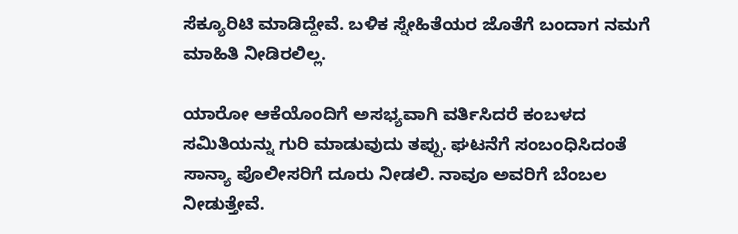ಸೆಕ್ಯೂರಿಟಿ ಮಾಡಿದ್ದೇವೆ. ಬಳಿಕ ಸ್ನೇಹಿತೆಯರ ಜೊತೆಗೆ ಬಂದಾಗ ನಮಗೆ ಮಾಹಿತಿ ನೀಡಿರಲಿಲ್ಲ.

ಯಾರೋ ಆಕೆಯೊಂದಿಗೆ ಅಸಭ್ಯವಾಗಿ ವರ್ತಿಸಿದರೆ ಕಂಬಳದ ಸಮಿತಿಯನ್ನು ಗುರಿ ಮಾಡುವುದು ತಪ್ಪು. ಘಟನೆಗೆ ಸಂಬಂಧಿಸಿದಂತೆ ಸಾನ್ಯಾ ಪೊಲೀಸರಿಗೆ ದೂರು ನೀಡಲಿ. ನಾವೂ ಅವರಿಗೆ ಬೆಂಬಲ ನೀಡುತ್ತೇವೆ.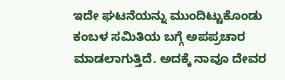ಇದೇ ಘಟನೆಯನ್ನು ಮುಂದಿಟ್ಟುಕೊಂಡು ಕಂಬಳ ಸಮಿತಿಯ ಬಗ್ಗೆ ಅಪಪ್ರಚಾರ ಮಾಡಲಾಗುತ್ತಿದೆ. ಅದಕ್ಕೆ ನಾವೂ ದೇವರ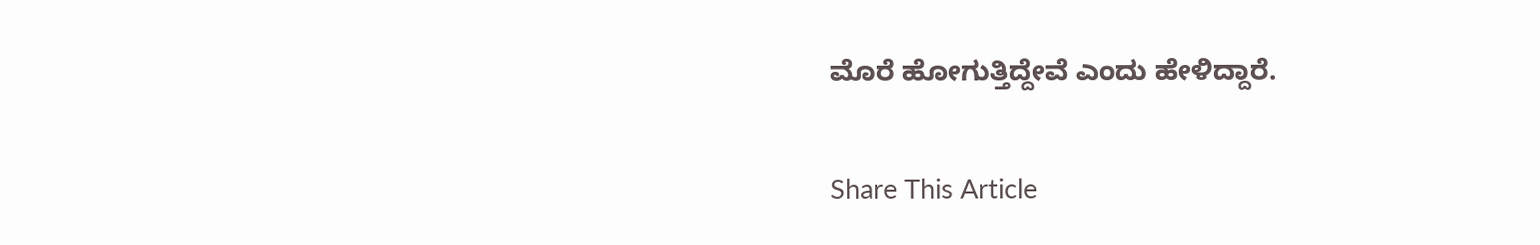ಮೊರೆ ಹೋಗುತ್ತಿದ್ದೇವೆ ಎಂದು ಹೇಳಿದ್ದಾರೆ.

Share This Article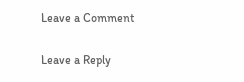Leave a Comment

Leave a Reply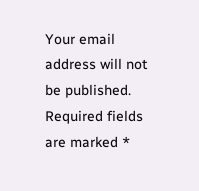Your email address will not be published. Required fields are marked *